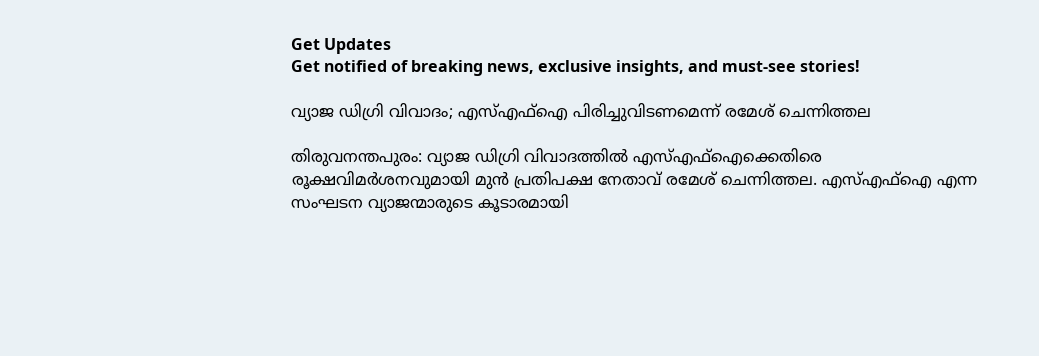Get Updates
Get notified of breaking news, exclusive insights, and must-see stories!

വ്യാജ ഡിഗ്രി വിവാദം; എസ്എഫ്ഐ പിരിച്ചുവിടണമെന്ന് രമേശ് ചെന്നിത്തല

തിരുവനന്തപുരം: വ്യാജ ഡിഗ്രി വിവാദത്തിൽ എസ്എഫ്ഐക്കെതിരെ രൂക്ഷവിമർശനവുമായി മുൻ പ്രതിപക്ഷ നേതാവ് രമേശ് ചെന്നിത്തല. എസ്എഫ്ഐ എന്ന സംഘടന വ്യാജന്മാരുടെ കൂടാരമായി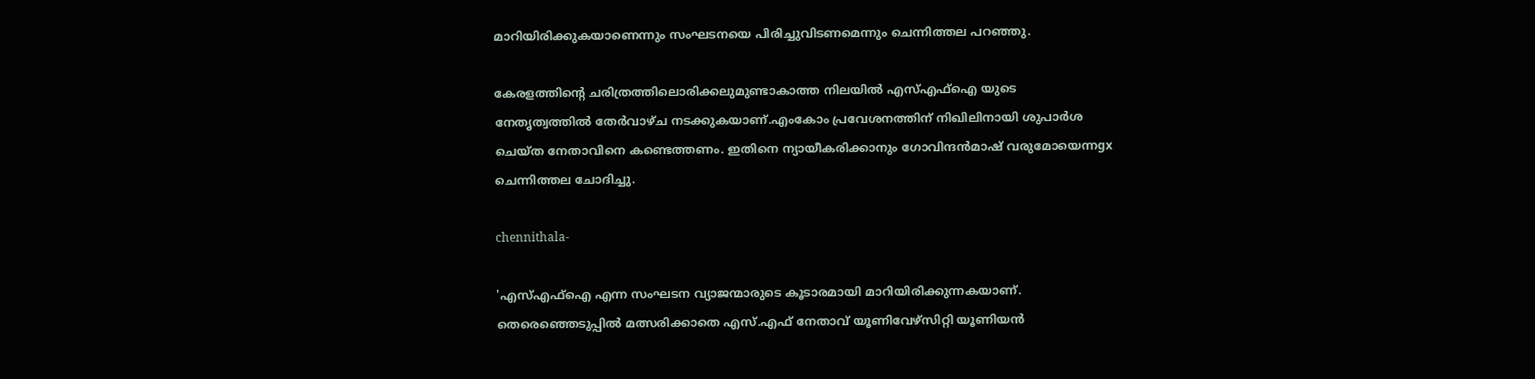മാറിയിരിക്കുകയാണെന്നും സംഘടനയെ പിരിച്ചുവിടണമെന്നും ചെന്നിത്തല പറഞ്ഞു.

കേരളത്തിന്റെ ചരിത്രത്തിലൊരിക്കലുമുണ്ടാകാത്ത നിലയിൽ എസ്എഫ്ഐ യുടെ നേതൃത്വത്തിൽ തേർവാഴ്ച നടക്കുകയാണ്.എംകോം പ്രവേശനത്തിന് നിഖിലിനായി ശുപാര്‍ശ ചെയ്ത നേതാവിനെ കണ്ടെത്തണം. ഇതിനെ ന്യായീകരിക്കാനും ഗോവിന്ദൻമാഷ് വരുമോയെന്നgx ചെന്നിത്തല ചോദിച്ചു.

chennithala-

'എസ്എഫ്ഐ എന്ന സംഘടന വ്യാജന്മാരുടെ കൂടാരമായി മാറിയിരിക്കുന്നകയാണ്. തെരെഞ്ഞെടുപ്പിൽ മത്സരിക്കാതെ എസ്.എഫ് നേതാവ് യൂണിവേഴ്സിറ്റി യൂണിയൻ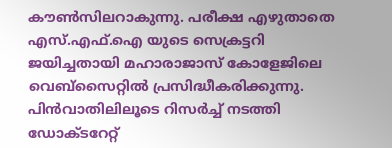കൗൺസിലറാകുന്നു. പരീക്ഷ എഴുതാതെ എസ്.എഫ്.ഐ യുടെ സെക്രട്ടറി ജയിച്ചതായി മഹാരാജാസ് കോളേജിലെ വെബ്സൈറ്റിൽ പ്രസിദ്ധീകരിക്കുന്നു. പിൻവാതിലിലൂടെ റിസർച്ച് നടത്തി ഡോക്ടറേറ്റ്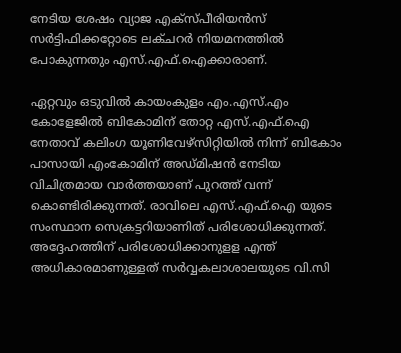നേടിയ ശേഷം വ്യാജ എക്സ്പീരിയൻസ് സർട്ടിഫിക്കറ്റോടെ ലക്ചറർ നിയമനത്തിൽ പോകുന്നതും എസ്.എഫ്.ഐക്കാരാണ്.

ഏറ്റവും ഒടുവിൽ കായംകുളം എം.എസ്.എം കോളേജിൽ ബികോമിന് തോറ്റ എസ്.എഫ്.ഐ നേതാവ് കലിംഗ യൂണിവേഴ്സിറ്റിയിൽ നിന്ന് ബികോം പാസായി എംകോമിന് അഡ്മിഷൻ നേടിയ വിചിത്രമായ വാര്‍ത്തയാണ് പുറത്ത് വന്ന് കൊണ്ടിരിക്കുന്നത്. രാവിലെ എസ്.എഫ്.ഐ യുടെ സംസ്ഥാന സെക്രട്ടറിയാണിത് പരിശോധിക്കുന്നത്. അദ്ദേഹത്തിന് പരിശോധിക്കാനുളള എന്ത് അധികാരമാണുള്ളത് സർവ്വകലാശാലയുടെ വി.സി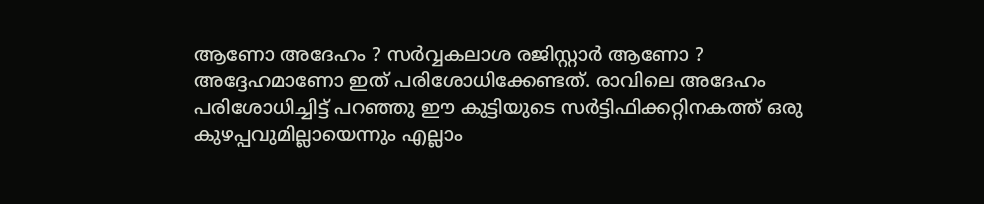ആണോ അദേഹം ? സർവ്വകലാശ രജിസ്റ്റാർ ആണോ ? അദ്ദേഹമാണോ ഇത് പരിശോധിക്കേണ്ടത്. രാവിലെ അദേഹം പരിശോധിച്ചിട്ട് പറഞ്ഞു ഈ കുട്ടിയുടെ സർട്ടിഫിക്കറ്റിനകത്ത് ഒരു കുഴപ്പവുമില്ലായെന്നും എല്ലാം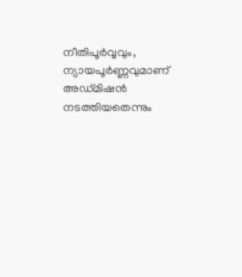നീതിപൂർവ്വവും, ന്യായപൂർണ്ണവുമാണ് അഡ്മിഷൻ നടത്തിയതെന്നും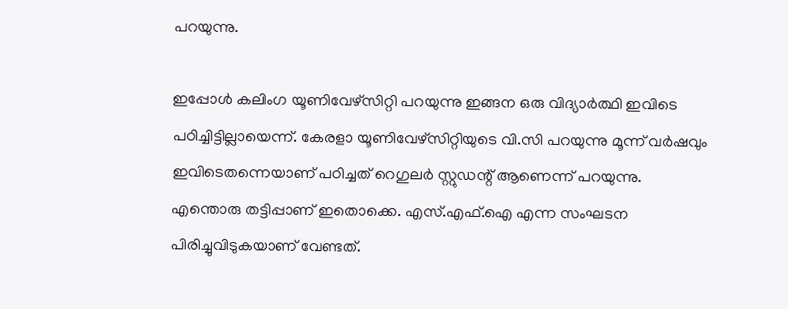പറയുന്നു.

ഇപ്പോൾ കലിംഗ യൂണിവേഴ്സിറ്റി പറയുന്നു ഇങ്ങന ഒരു വിദ്യാർത്ഥി ഇവിടെ പഠിച്ചിട്ടില്ലായെന്ന്. കേരളാ യൂണിവേഴ്സിറ്റിയുടെ വി.സി പറയുന്നു മൂന്ന് വർഷവും ഇവിടെതന്നെയാണ് പഠിച്ചത് റെഗുലർ സ്റ്റുഡന്റ് ആണെന്ന് പറയുന്നു.
എന്തൊരു തട്ടിപ്പാണ് ഇതൊക്കെ. എസ്.എഫ്.ഐ എന്ന സംഘടന പിരിച്ചുവിടുകയാണ് വേണ്ടത്.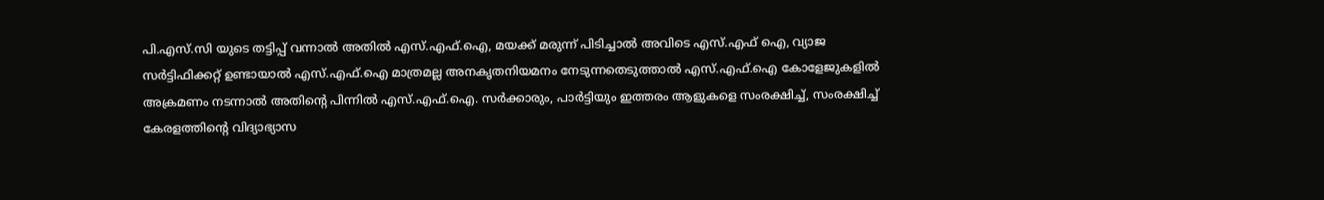പി.എസ്.സി യുടെ തട്ടിപ്പ് വന്നാൽ അതിൽ എസ്.എഫ്.ഐ, മയക്ക് മരുന്ന് പിടിച്ചാൽ അവിടെ എസ്.എഫ് ഐ, വ്യാജ സർട്ടിഫിക്കറ്റ് ഉണ്ടായാൽ എസ്.എഫ്.ഐ മാത്രമല്ല അനകൃതനിയമനം നേടുന്നതെടുത്താൽ എസ്.എഫ്.ഐ കോളേജുകളിൽ അക്രമണം നടന്നാൽ അതിന്റെ പിന്നിൽ എസ്.എഫ്.ഐ. സർക്കാരും, പാർട്ടിയും ഇത്തരം ആളുകളെ സംരക്ഷിച്ച്, സംരക്ഷിച്ച് കേരളത്തിന്റെ വിദ്യാഭ്യാസ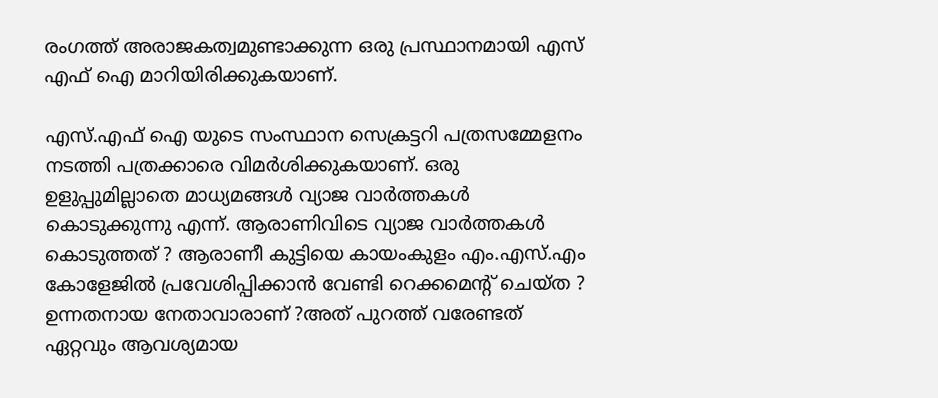രംഗത്ത് അരാജകത്വമുണ്ടാക്കുന്ന ഒരു പ്രസ്ഥാനമായി എസ് എഫ് ഐ മാറിയിരിക്കുകയാണ്.

എസ്.എഫ് ഐ യുടെ സംസ്ഥാന സെക്രട്ടറി പത്രസമ്മേളനം നടത്തി പത്രക്കാരെ വിമർശിക്കുകയാണ്. ഒരു ഉളുപ്പുമില്ലാതെ മാധ്യമങ്ങൾ വ്യാജ വാര്‍ത്തകൾ കൊടുക്കുന്നു എന്ന്. ആരാണിവിടെ വ്യാജ വാര്‍ത്തകൾ കൊടുത്തത് ? ആരാണീ കുട്ടിയെ കായംകുളം എം.എസ്.എം കോളേജിൽ പ്രവേശിപ്പിക്കാൻ വേണ്ടി റെക്കമെന്റ് ചെയ്ത ? ഉന്നതനായ നേതാവാരാണ് ?അത് പുറത്ത് വരേണ്ടത് ഏറ്റവും ആവശ്യമായ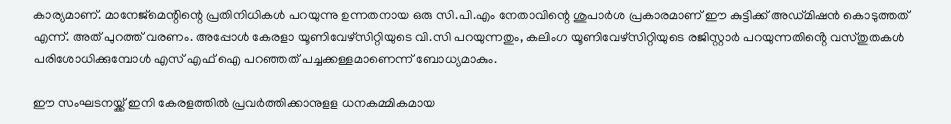കാര്യമാണ്. മാനേജ്മെന്റിന്റെ പ്രതിനിധികൾ പറയുന്നു ഉന്നതനായ ഒരു സി.പി.എം നേതാവിന്റെ ശുപാര്‍ശ പ്രകാരമാണ് ഈ കുട്ടിക്ക് അഡ്മിഷൻ കൊടുത്തത് എന്ന്. അത് പുറത്ത് വരണം. അപ്പോൾ കേരളാ യൂണിവേഴ്സിറ്റിയുടെ വി.സി പറയുന്നതും, കലിംഗ യൂണിവേഴ്സിറ്റിയുടെ രജിസ്റ്റാർ പറയുന്നതിൻ്റെ വസ്തുതകൾ പരിശോധിക്കുമ്പോൾ എസ് എഫ് ഐ പറഞ്ഞത് പച്ചക്കള്ളമാണെന്ന് ബോധ്യമാകും.

ഈ സംഘടനയ്ക്ക് ഇനി കേരളത്തിൽ പ്രവർത്തിക്കാനുളള ധനകമ്മികമായ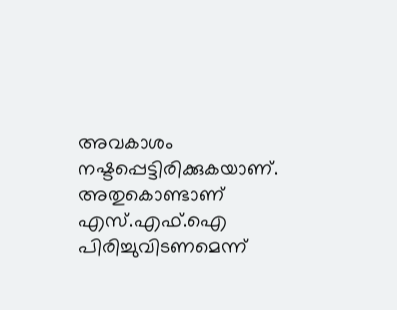അവകാശം നഷ്ടപ്പെട്ടിരിക്കുകയാണ്. അതുകൊണ്ടാണ് എസ്.എഫ്.ഐ പിരിച്ചുവിടണമെന്ന്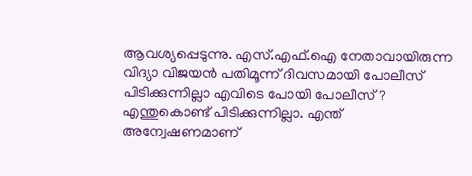ആവശ്യപ്പെടുന്നു. എസ്.എഫ്.ഐ നേതാവായിരുന്ന വിദ്യാ വിജയൻ പതിമൂന്ന് ദിവസമായി പോലീസ് പിടിക്കുന്നില്ലാ എവിടെ പോയി പോലീസ്? എന്തുകൊണ്ട് പിടിക്കുന്നില്ലാ. എന്ത് അന്വേഷണമാണ്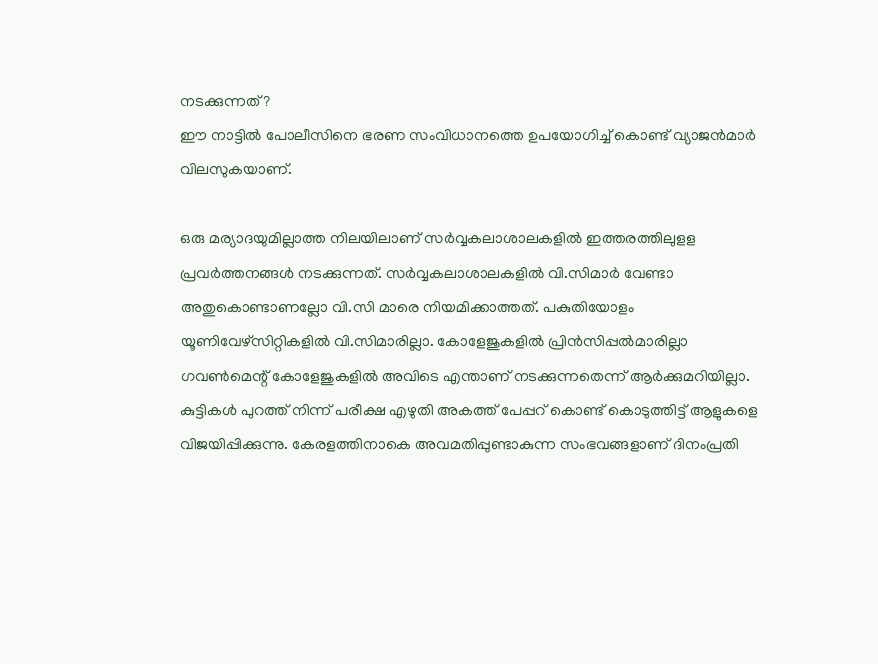നടക്കുന്നത് ?
ഈ നാട്ടിൽ പോലീസിനെ ഭരണ സംവിധാനത്തെ ഉപയോഗിച്ച് കൊണ്ട് വ്യാജൻമാർ വിലസുകയാണ്.

ഒരു മര്യാദയുമില്ലാത്ത നിലയിലാണ് സർവ്വകലാശാലകളിൽ ഇത്തരത്തിലുളള പ്രവർത്തനങ്ങൾ നടക്കുന്നത്. സർവ്വകലാശാലകളിൽ വി.സിമാർ വേണ്ടാ അതുകൊണ്ടാണല്ലോ വി.സി മാരെ നിയമിക്കാത്തത്. പകുതിയോളം യൂണിവേഴ്സിറ്റികളിൽ വി.സിമാരില്ലാ. കോളേജുകളിൽ പ്രിൻസിപ്പൽമാരില്ലാ ഗവണ്‍മെന്റ് കോളേജുകളിൽ അവിടെ എന്താണ് നടക്കുന്നതെന്ന് ആർക്കുമറിയില്ലാ. കുട്ടികൾ പുറത്ത് നിന്ന് പരീക്ഷ എഴുതി അകത്ത് പേപ്പറ് കൊണ്ട് കൊടുത്തിട്ട് ആളുകളെ വിജയിപ്പിക്കുന്നു. കേരളത്തിനാകെ അവമതിപ്പുണ്ടാകുന്ന സംഭവങ്ങളാണ് ദിനംപ്രതി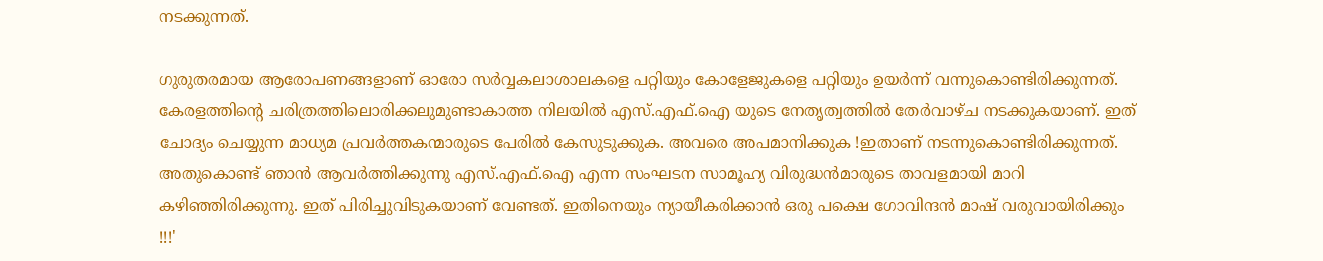നടക്കുന്നത്.

ഗുരുതരമായ ആരോപണങ്ങളാണ് ഓരോ സർവ്വകലാശാലകളെ പറ്റിയും കോളേജുകളെ പറ്റിയും ഉയര്‍ന്ന് വന്നുകൊണ്ടിരിക്കുന്നത്. കേരളത്തിന്റെ ചരിത്രത്തിലൊരിക്കലുമുണ്ടാകാത്ത നിലയിൽ എസ്.എഫ്.ഐ യുടെ നേതൃത്വത്തിൽ തേർവാഴ്ച നടക്കുകയാണ്. ഇത് ചോദ്യം ചെയ്യുന്ന മാധ്യമ പ്രവര്‍ത്തകന്മാരുടെ പേരിൽ കേസുടുക്കുക. അവരെ അപമാനിക്കുക !ഇതാണ് നടന്നുകൊണ്ടിരിക്കുന്നത്. അതുകൊണ്ട് ഞാൻ ആവർത്തിക്കുന്നു എസ്.എഫ്.ഐ എന്ന സംഘടന സാമൂഹ്യ വിരുദ്ധൻമാരുടെ താവളമായി മാറി കഴിഞ്ഞിരിക്കുന്നു. ഇത് പിരിച്ചുവിടുകയാണ് വേണ്ടത്. ഇതിനെയും ന്യായീകരിക്കാൻ ഒരു പക്ഷെ ഗോവിന്ദൻ മാഷ് വരുവായിരിക്കും !!!'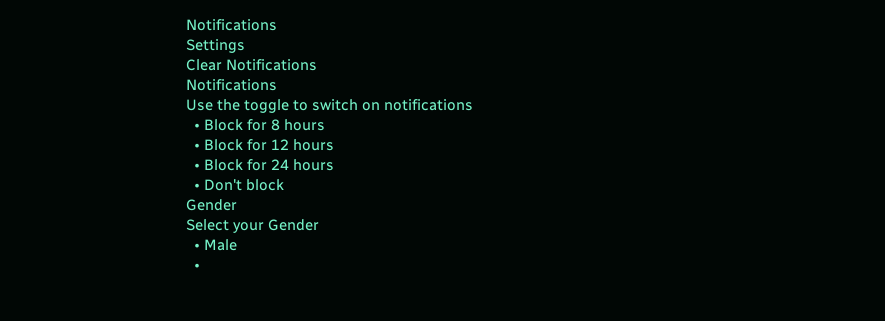Notifications
Settings
Clear Notifications
Notifications
Use the toggle to switch on notifications
  • Block for 8 hours
  • Block for 12 hours
  • Block for 24 hours
  • Don't block
Gender
Select your Gender
  • Male
  •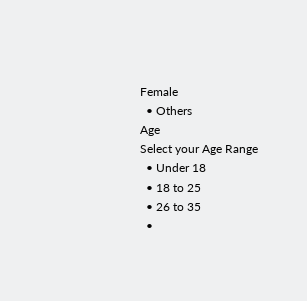Female
  • Others
Age
Select your Age Range
  • Under 18
  • 18 to 25
  • 26 to 35
  •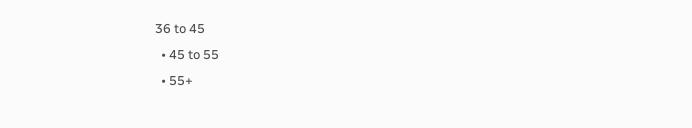36 to 45
  • 45 to 55
  • 55+